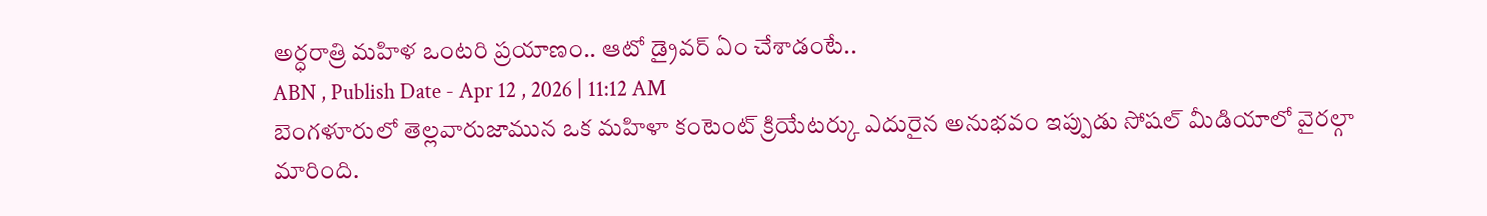అర్ధరాత్రి మహిళ ఒంటరి ప్రయాణం.. ఆటో డ్రైవర్ ఏం చేశాడంటే..
ABN , Publish Date - Apr 12 , 2026 | 11:12 AM
బెంగళూరులో తెల్లవారుజామున ఒక మహిళా కంటెంట్ క్రియేటర్కు ఎదురైన అనుభవం ఇప్పుడు సోషల్ మీడియాలో వైరల్గా మారింది.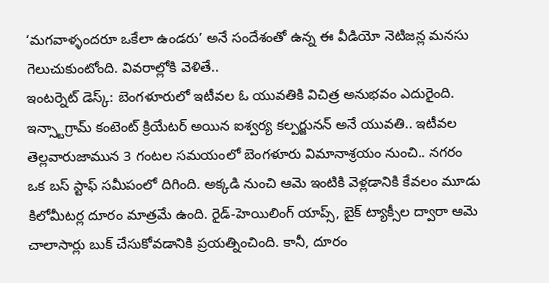‘మగవాళ్ళందరూ ఒకేలా ఉండరు’ అనే సందేశంతో ఉన్న ఈ వీడియో నెటిజన్ల మనసు గెలుచుకుంటోంది. వివరాల్లోకి వెళితే..
ఇంటర్నెట్ డెస్క్: బెంగళూరులో ఇటీవల ఓ యువతికి విచిత్ర అనుభవం ఎదురైంది. ఇన్స్టాగ్రామ్ కంటెంట్ క్రియేటర్ అయిన ఐశ్వర్య కల్పర్జునన్ అనే యువతి.. ఇటీవల తెల్లవారుజామున 3 గంటల సమయంలో బెంగళూరు విమానాశ్రయం నుంచి.. నగరం ఒక బస్ స్టాఫ్ సమీపంలో దిగింది. అక్కడి నుంచి ఆమె ఇంటికి వెళ్లడానికి కేవలం మూడు కిలోమీటర్ల దూరం మాత్రమే ఉంది. రైడ్-హెయిలింగ్ యాప్స్, బైక్ ట్యాక్సీల ద్వారా ఆమె చాలాసార్లు బుక్ చేసుకోవడానికి ప్రయత్నించింది. కానీ, దూరం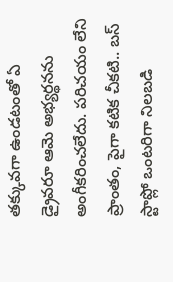తక్కువగా ఉండటంతో ఏ డ్రైవరూ ఆమె అభ్యర్థనను అంగీకరించలేదు. పరిచయం లేని ప్రాంతం, పైగా కటిక చీకటి.. బస్ స్టాప్లో ఒంటరిగా నిలబడి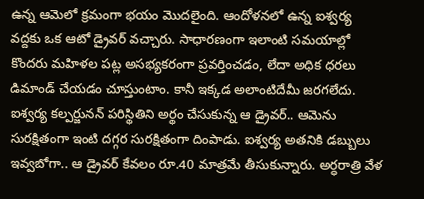ఉన్న ఆమెలో క్రమంగా భయం మొదలైంది. ఆందోళనలో ఉన్న ఐశ్వర్య వద్దకు ఒక ఆటో డ్రైవర్ వచ్చారు. సాధారణంగా ఇలాంటి సమయాల్లో కొందరు మహిళల పట్ల అసభ్యకరంగా ప్రవర్తించడం, లేదా అధిక ధరలు డిమాండ్ చేయడం చూస్తుంటాం. కానీ ఇక్కడ అలాంటిదేమీ జరగలేదు.
ఐశ్వర్య కల్పర్జునన్ పరిస్థితిని అర్థం చేసుకున్న ఆ డ్రైవర్.. ఆమెను సురక్షితంగా ఇంటి దగ్గర సురక్షితంగా దింపాడు. ఐశ్వర్య అతనికి డబ్బులు ఇవ్వబోగా.. ఆ డ్రైవర్ కేవలం రూ.40 మాత్రమే తీసుకున్నారు. అర్ధరాత్రి వేళ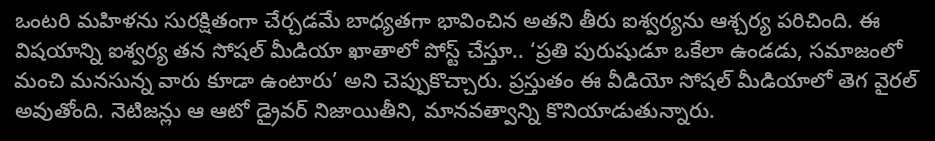ఒంటరి మహిళను సురక్షితంగా చేర్చడమే బాధ్యతగా భావించిన అతని తీరు ఐశ్వర్యను ఆశ్చర్య పరిచింది. ఈ విషయాన్ని ఐశ్వర్య తన సోషల్ మీడియా ఖాతాలో పోస్ట్ చేస్తూ.. ‘ప్రతి పురుషుడూ ఒకేలా ఉండడు, సమాజంలో మంచి మనసున్న వారు కూడా ఉంటారు’ అని చెప్పుకొచ్చారు. ప్రస్తుతం ఈ వీడియో సోషల్ మీడియాలో తెగ వైరల్ అవుతోంది. నెటిజన్లు ఆ ఆటో డ్రైవర్ నిజాయితీని, మానవత్వాన్ని కొనియాడుతున్నారు.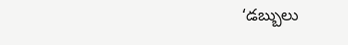‘డబ్బులు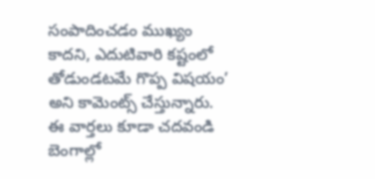సంపాదించడం ముఖ్యం కాదని, ఎదుటివారి కష్టంలో తోడుండటమే గొప్ప విషయం’ అని కామెంట్స్ చేస్తున్నారు.
ఈ వార్తలు కూడా చదవండి
బెంగాల్లో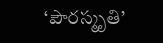‘పౌరస్మృతి’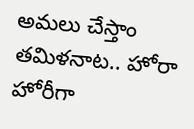అమలు చేస్తాం
తమిళనాట.. హోరా హోరీగా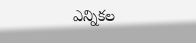ఎన్నికల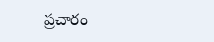ప్రచారం